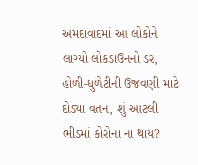અમદાવાદમાં આ લોકોને લાગ્યો લોકડાઉનનો ડર, હોળી-ધુળેટીની ઉજવણી માટે દોડ્યા વતન, શું આટલી ભીડમાં કોરોના ના થાય?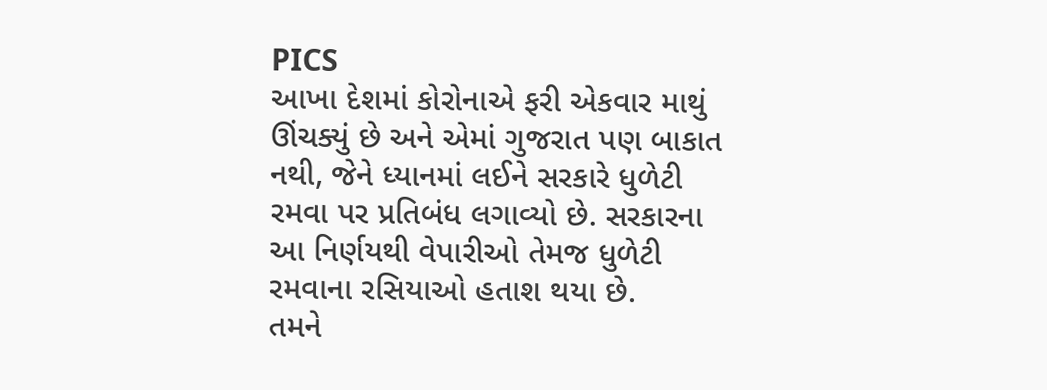PICS
આખા દેશમાં કોરોનાએ ફરી એકવાર માથું ઊંચક્યું છે અને એમાં ગુજરાત પણ બાકાત નથી, જેને ધ્યાનમાં લઈને સરકારે ધુળેટી રમવા પર પ્રતિબંધ લગાવ્યો છે. સરકારના આ નિર્ણયથી વેપારીઓ તેમજ ધુળેટી રમવાના રસિયાઓ હતાશ થયા છે.
તમને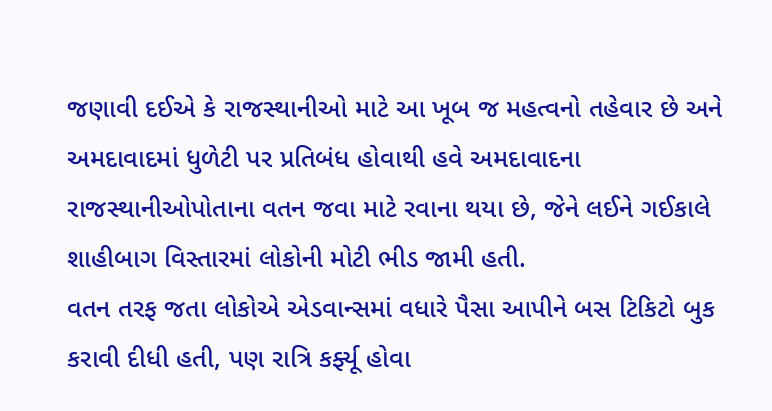જણાવી દઈએ કે રાજસ્થાનીઓ માટે આ ખૂબ જ મહત્વનો તહેવાર છે અને અમદાવાદમાં ધુળેટી પર પ્રતિબંધ હોવાથી હવે અમદાવાદના રાજસ્થાનીઓપોતાના વતન જવા માટે રવાના થયા છે, જેને લઈને ગઈકાલે શાહીબાગ વિસ્તારમાં લોકોની મોટી ભીડ જામી હતી.
વતન તરફ જતા લોકોએ એડવાન્સમાં વધારે પૈસા આપીને બસ ટિકિટો બુક કરાવી દીધી હતી, પણ રાત્રિ કર્ફ્યૂ હોવા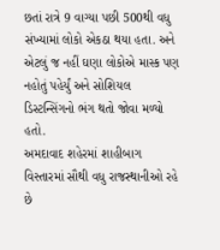છતાં રાત્રે 9 વાગ્યા પછી 500થી વધુ સંખ્યામાં લોકો એકઠા થયા હતા. અને એટલું જ નહીં ઘણા લોકોએ માસ્ક પણ નહોતું પહેર્યું અને સોશિયલ ડિસ્ટન્સિંગનો ભંગ થતો જોવા મળ્યો હતો.
અમદાવાદ શહેરમાં શાહીબાગ વિસ્તારમાં સૌથી વધુ રાજસ્થાનીઓ રહે છે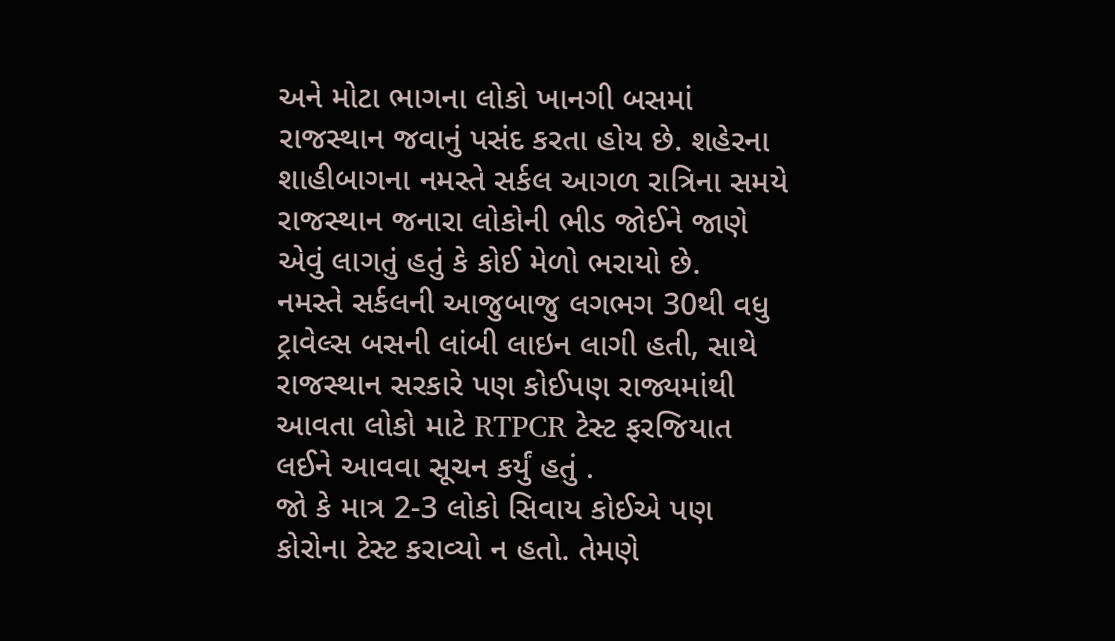અને મોટા ભાગના લોકો ખાનગી બસમાં રાજસ્થાન જવાનું પસંદ કરતા હોય છે. શહેરના શાહીબાગના નમસ્તે સર્કલ આગળ રાત્રિના સમયે રાજસ્થાન જનારા લોકોની ભીડ જોઈને જાણે એવું લાગતું હતું કે કોઈ મેળો ભરાયો છે.
નમસ્તે સર્કલની આજુબાજુ લગભગ 30થી વધુ ટ્રાવેલ્સ બસની લાંબી લાઇન લાગી હતી, સાથે રાજસ્થાન સરકારે પણ કોઈપણ રાજ્યમાંથી આવતા લોકો માટે RTPCR ટેસ્ટ ફરજિયાત લઈને આવવા સૂચન કર્યું હતું .
જો કે માત્ર 2-3 લોકો સિવાય કોઈએ પણ કોરોના ટેસ્ટ કરાવ્યો ન હતો. તેમણે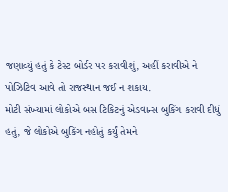જણાવ્યું હતું કે ટેસ્ટ બોર્ડર પર કરાવીશું, અહીં કરાવીએ ને પોઝિટિવ આવે તો રાજસ્થાન જઈ ન શકાય.
મોટી સંખ્યામાં લોકોએ બસ ટિકિટનું એડવાન્સ બુકિંગ કરાવી દીધું હતું, જે લોકોએ બુકિંગ નહોતું કર્યું તેમને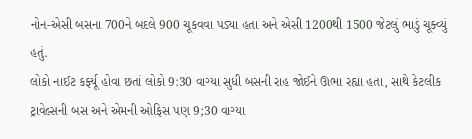નોન-એસી બસના 700ને બદલે 900 ચૂકવવા પડ્યા હતા અને એસી 1200થી 1500 જેટલું ભાડું ચૂક્વ્યું હતું.
લોકો નાઈટ કર્ફ્યૂ હોવા છતાં લોકો 9:30 વાગ્યા સુધી બસની રાહ જોઈને ઊભા રહ્યા હતા, સાથે કેટલીક ટ્રાવેલ્સની બસ અને એમની ઓફિસ પણ 9;30 વાગ્યા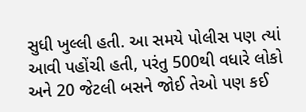સુધી ખુલ્લી હતી. આ સમયે પોલીસ પણ ત્યાં આવી પહોંચી હતી, પરંતુ 500થી વધારે લોકો અને 20 જેટલી બસને જોઈ તેઓ પણ કઈ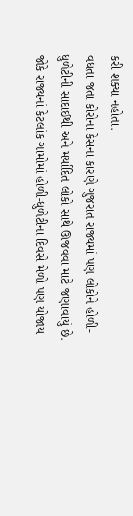કરી શક્યા નહોતા.
વધતા જતા કોરોના કેસના કારણે ગુજરાત રાજ્યમાં પણ લોકોને હોળી-ધુળેટીની સાદાઈથી અને મર્યાદિત લોકો સાથે ઊજવવા માટે જણાવાયું છે. જોકે રાજ્યનાં કેટલાંક ગામોમાં હોળી-ધુળેટીના દિવસે મેળો પણ યોજાય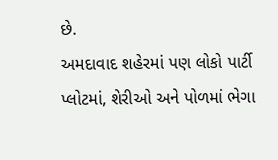છે.
અમદાવાદ શહેરમાં પણ લોકો પાર્ટી પ્લોટમાં, શેરીઓ અને પોળમાં ભેગા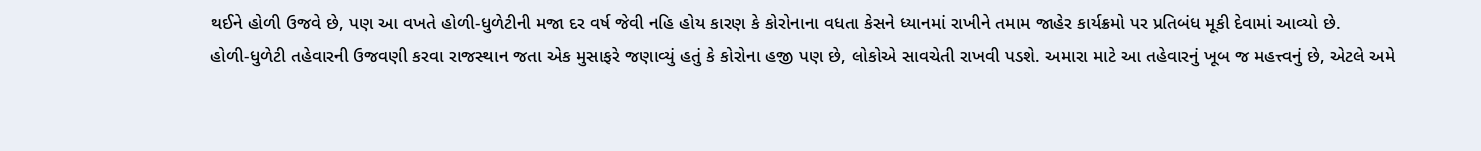થઈને હોળી ઉજવે છે, પણ આ વખતે હોળી-ધુળેટીની મજા દર વર્ષ જેવી નહિ હોય કારણ કે કોરોનાના વધતા કેસને ધ્યાનમાં રાખીને તમામ જાહેર કાર્યક્રમો પર પ્રતિબંધ મૂકી દેવામાં આવ્યો છે.
હોળી-ધુળેટી તહેવારની ઉજવણી કરવા રાજસ્થાન જતા એક મુસાફરે જણાવ્યું હતું કે કોરોના હજી પણ છે, લોકોએ સાવચેતી રાખવી પડશે. અમારા માટે આ તહેવારનું ખૂબ જ મહત્ત્વનું છે, એટલે અમે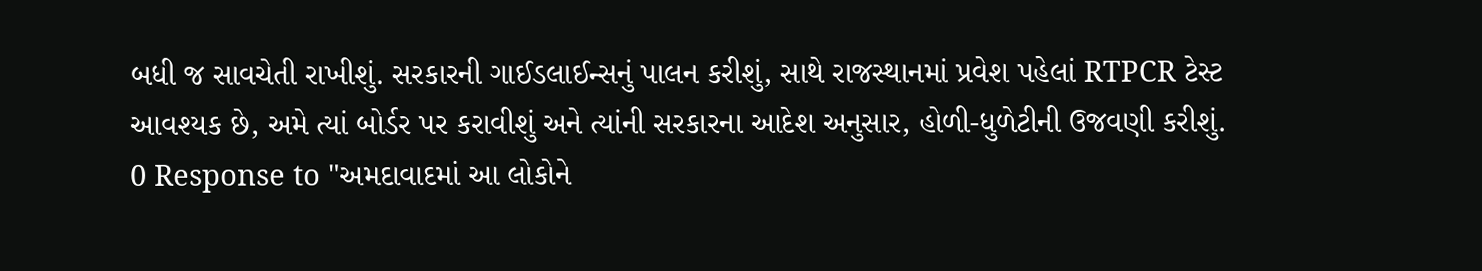બધી જ સાવચેતી રાખીશું. સરકારની ગાઈડલાઈન્સનું પાલન કરીશું, સાથે રાજસ્થાનમાં પ્રવેશ પહેલાં RTPCR ટેસ્ટ આવશ્યક છે, અમે ત્યાં બોર્ડર પર કરાવીશું અને ત્યાંની સરકારના આદેશ અનુસાર, હોળી-ધુળેટીની ઉજવણી કરીશું.
0 Response to "અમદાવાદમાં આ લોકોને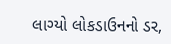લાગ્યો લોકડાઉનનો ડર,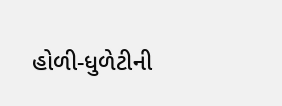હોળી-ધુળેટીની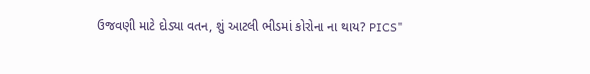ઉજવણી માટે દોડ્યા વતન, શું આટલી ભીડમાં કોરોના ના થાય? PICS"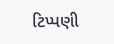ટિપ્પણી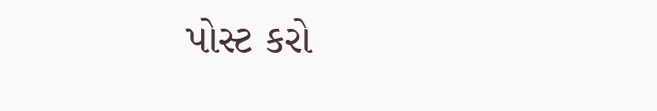પોસ્ટ કરો